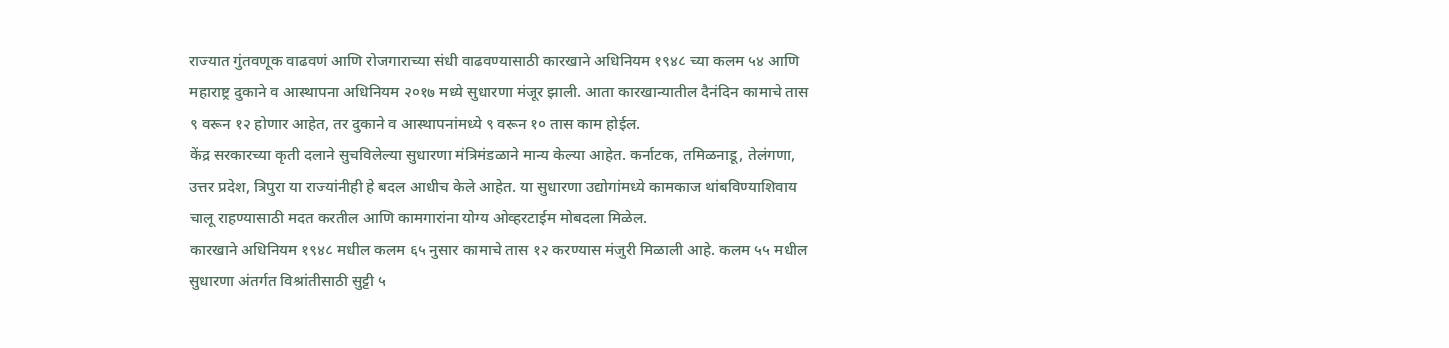राज्यात गुंतवणूक वाढवणं आणि रोजगाराच्या संधी वाढवण्यासाठी कारखाने अधिनियम १९४८ च्या कलम ५४ आणि महाराष्ट्र दुकाने व आस्थापना अधिनियम २०१७ मध्ये सुधारणा मंजूर झाली. आता कारखान्यातील दैनंदिन कामाचे तास ९ वरून १२ होणार आहेत, तर दुकाने व आस्थापनांमध्ये ९ वरून १० तास काम होईल.
केंद्र सरकारच्या कृती दलाने सुचविलेल्या सुधारणा मंत्रिमंडळाने मान्य केल्या आहेत. कर्नाटक, तमिळनाडू, तेलंगणा, उत्तर प्रदेश, त्रिपुरा या राज्यांनीही हे बदल आधीच केले आहेत. या सुधारणा उद्योगांमध्ये कामकाज थांबविण्याशिवाय चालू राहण्यासाठी मदत करतील आणि कामगारांना योग्य ओव्हरटाईम मोबदला मिळेल.
कारखाने अधिनियम १९४८ मधील कलम ६५ नुसार कामाचे तास १२ करण्यास मंजुरी मिळाली आहे. कलम ५५ मधील सुधारणा अंतर्गत विश्रांतीसाठी सुट्टी ५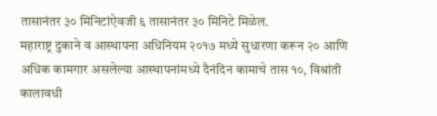तासानंतर ३० मिनिटांऐवजी ६ तासानंतर ३० मिनिटे मिळेल.
महाराष्ट्र दुकाने व आस्थापना अधिनियम २०१७ मध्ये सुधारणा करून २० आणि अधिक कामगार असलेल्या आस्थापनांमध्ये दैनंदिन कामाचे तास १०, विश्रांती कालावधी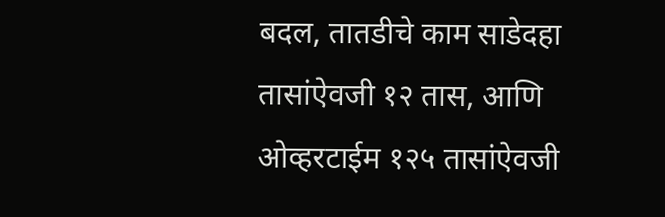बदल, तातडीचे काम साडेदहा तासांऐवजी १२ तास, आणि ओव्हरटाईम १२५ तासांऐवजी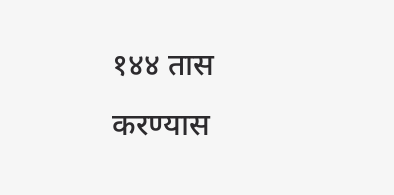१४४ तास करण्यास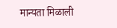मान्यता मिळाली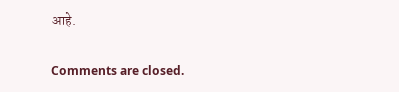आहे.

Comments are closed.